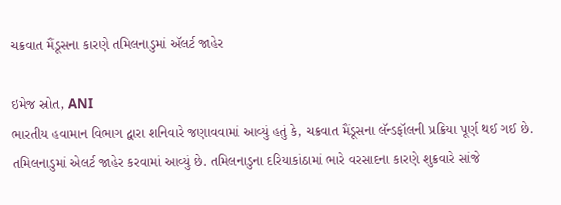ચક્રવાત મૈંડૂસના કારણે તમિલનાડુમાં ઍલર્ટ જાહેર

ઇમેજ સ્રોત, ANI
ભારતીય હવામાન વિભાગ દ્વારા શનિવારે જણાવવામાં આવ્યું હતું કે, ચક્રવાત મૈંડૂસના લૅન્ડફૉલની પ્રક્રિયા પૂર્ણ થઈ ગઈ છે. તમિલનાડુમાં એલર્ટ જાહેર કરવામાં આવ્યું છે. તમિલનાડુના દરિયાકાંઠામાં ભારે વરસાદના કારણે શુક્રવારે સાંજે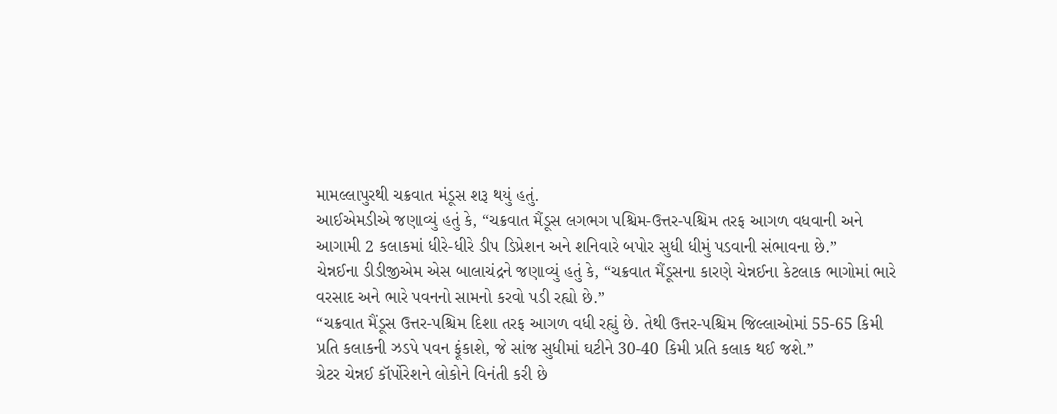મામલ્લાપુરથી ચક્રવાત મંડૂસ શરૂ થયું હતું.
આઈએમડીએ જણાવ્યું હતું કે, “ચક્રવાત મૈંડૂસ લગભગ પશ્ચિમ-ઉત્તર-પશ્ચિમ તરફ આગળ વધવાની અને આગામી 2 કલાકમાં ધીરે-ધીરે ડીપ ડિપ્રેશન અને શનિવારે બપોર સુધી ધીમું પડવાની સંભાવના છે.”
ચેન્નઈના ડીડીજીએમ એસ બાલાચંદ્રને જણાવ્યું હતું કે, “ચક્રવાત મૈંડૂસના કારણે ચેન્નઈના કેટલાક ભાગોમાં ભારે વરસાદ અને ભારે પવનનો સામનો કરવો પડી રહ્યો છે.”
“ચક્રવાત મૈંડૂસ ઉત્તર-પશ્ચિમ દિશા તરફ આગળ વધી રહ્યું છે. તેથી ઉત્તર-પશ્ચિમ જિલ્લાઓમાં 55-65 કિમી પ્રતિ કલાકની ઝડપે પવન ફૂંકાશે, જે સાંજ સુધીમાં ઘટીને 30-40 કિમી પ્રતિ કલાક થઈ જશે.”
ગ્રેટર ચેન્નઈ કૉર્પોરેશને લોકોને વિનંતી કરી છે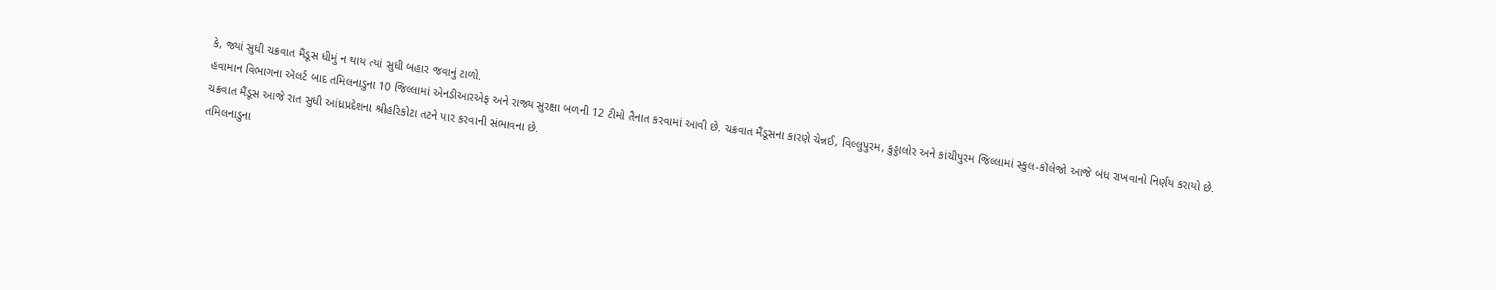કે, જ્યાં સુધી ચક્રવાત મૈંડૂસ ધીમું ન થાય ત્યાં સુધી બહાર જવાનું ટાળો.
હવામાન વિભાગના ઍલર્ટ બાદ તમિલનાડુના 10 જિલ્લામાં એનડીઆરએફ અને રાજ્ય સુરક્ષા બળની 12 ટીમો તૈનાત કરવામાં આવી છે. ચક્રવાત મૈંડૂસના કારણે ચેન્નઈ, વિલ્લુપુરમ, કુડ્ડાલોર અને કાંચીપુરમ જિલ્લામાં સ્કુલ-કૉલેજો આજે બંધ રાખવાનો નિર્ણય કરાયો છે. ચક્રવાત મૈંડૂસ આજે રાત સુધી આંધ્રપ્રદેશના શ્રીહરિકોટા તટને પાર કરવાની સંભાવના છે.
તમિલનાડુના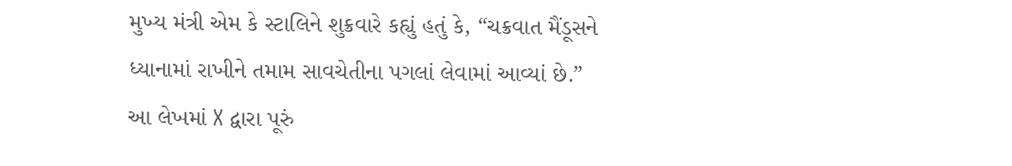મુખ્ય મંત્રી એમ કે સ્ટાલિને શુક્રવારે કહ્યું હતું કે, “ચક્રવાત મૈંડૂસને ધ્યાનામાં રાખીને તમામ સાવચેતીના પગલાં લેવામાં આવ્યાં છે.”
આ લેખમાં X દ્વારા પૂરું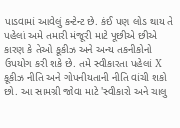પાડવામાં આવેલું કન્ટેન્ટ છે. કંઈ પણ લોડ થાય તે પહેલાં અમે તમારી મંજૂરી માટે પૂછીએ છીએ કારણ કે તેઓ કૂકીઝ અને અન્ય તકનીકોનો ઉપયોગ કરી શકે છે. તમે સ્વીકારતા પહેલાં X કૂકીઝ નીતિ અને ગોપનીયતાની નીતિ વાંચી શકો છો. આ સામગ્રી જોવા માટે 'સ્વીકારો અને ચાલુ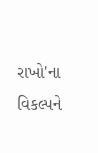રાખો'ના વિકલ્પને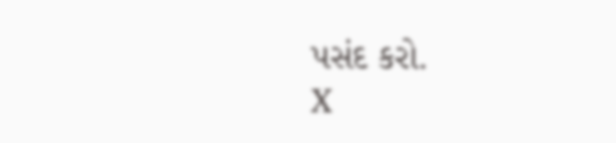પસંદ કરો.
X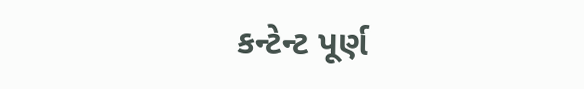કન્ટેન્ટ પૂર્ણ